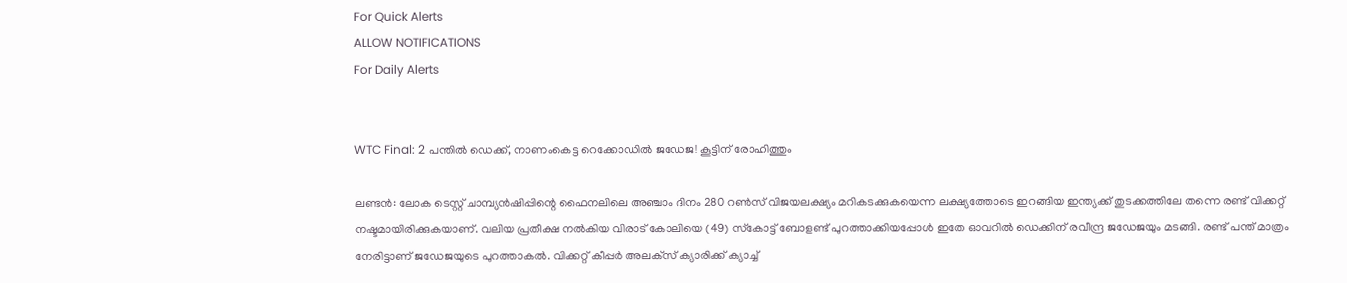For Quick Alerts
ALLOW NOTIFICATIONS
For Daily Alerts


WTC Final: 2 പന്തില്‍ ഡെക്ക്, നാണംകെട്ട റെക്കോഡില്‍ ജഡേജ! കൂട്ടിന് രോഹിത്തും

ലണ്ടന്‍: ലോക ടെസ്റ്റ് ചാമ്പ്യന്‍ഷിപ്പിന്റെ ഫൈനലിലെ അഞ്ചാം ദിനം 280 റണ്‍സ് വിജയലക്ഷ്യം മറികടക്കുകയെന്ന ലക്ഷ്യത്തോടെ ഇറങ്ങിയ ഇന്ത്യക്ക് തുടക്കത്തിലേ തന്നെ രണ്ട് വിക്കറ്റ് നഷ്ടമായിരിക്കുകയാണ്. വലിയ പ്രതീക്ഷ നല്‍കിയ വിരാട് കോലിയെ (49) സ്‌കോട്ട് ബോളണ്ട് പുറത്താക്കിയപ്പോള്‍ ഇതേ ഓവറില്‍ ഡെക്കിന് രവീന്ദ്ര ജഡേജയും മടങ്ങി. രണ്ട് പന്ത് മാത്രം നേരിട്ടാണ് ജഡേജയുടെ പുറത്താകല്‍. വിക്കറ്റ് കീപ്പര്‍ അലക്‌സ് ക്യാരിക്ക് ക്യാച്ച്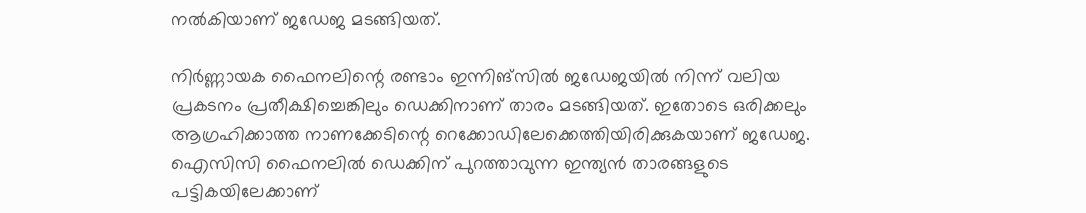നല്‍കിയാണ് ജഡേജ മടങ്ങിയത്.

നിര്‍ണ്ണായക ഫൈനലിന്റെ രണ്ടാം ഇന്നിങ്‌സില്‍ ജഡേജയില്‍ നിന്ന് വലിയ പ്രകടനം പ്രതീക്ഷിച്ചെങ്കിലും ഡെക്കിനാണ് താരം മടങ്ങിയത്. ഇതോടെ ഒരിക്കലും ആഗ്രഹിക്കാത്ത നാണക്കേടിന്റെ റെക്കോഡിലേക്കെത്തിയിരിക്കുകയാണ് ജഡേജ. ഐസിസി ഫൈനലില്‍ ഡെക്കിന് പുറത്താവുന്ന ഇന്ത്യന്‍ താരങ്ങളുടെ പട്ടികയിലേക്കാണ്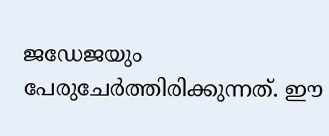ജഡേജയും പേരുചേര്‍ത്തിരിക്കുന്നത്. ഈ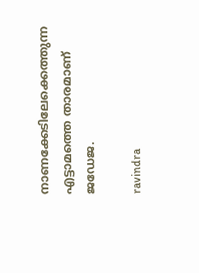നാണക്കേടിലേക്കെത്തുന്ന എട്ടാമത്തെ താരമാണ് ജഡേജ.

ravindra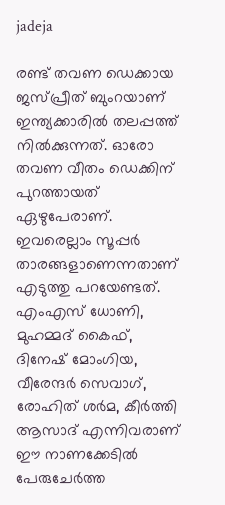jadeja

രണ്ട് തവണ ഡെക്കായ ജസ്പ്രീത് ബുംറയാണ് ഇന്ത്യക്കാരില്‍ തലപ്പത്ത് നില്‍ക്കുന്നത്. ഓരോ തവണ വീതം ഡെക്കിന് പുറത്തായത് ഏഴുപേരാണ്. ഇവരെല്ലാം സൂപ്പര്‍ താരങ്ങളാണെന്നതാണ് എടുത്തു പറയേണ്ടത്. എംഎസ് ധോണി, മുഹമ്മദ് കൈഫ്, ദിനേഷ് മോംഗിയ, വീരേന്ദര്‍ സെവാഗ്, രോഹിത് ശര്‍മ, കീര്‍ത്തി ആസാദ് എന്നിവരാണ് ഈ നാണക്കേടില്‍ പേരുചേര്‍ത്ത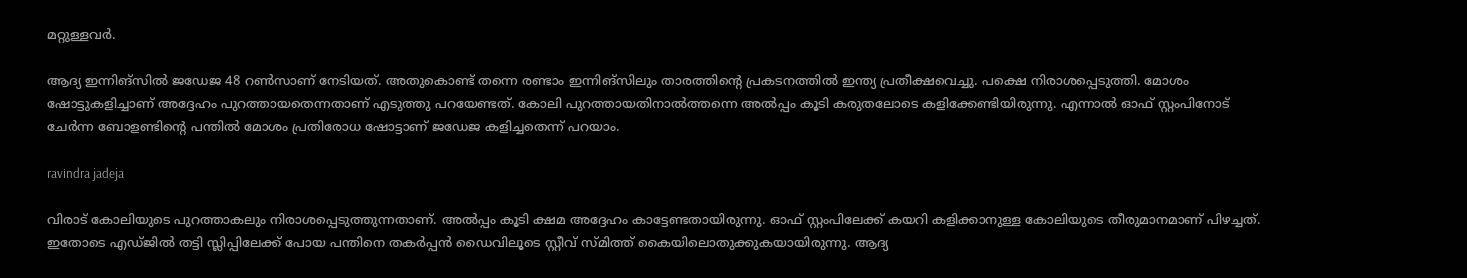മറ്റുള്ളവര്‍.

ആദ്യ ഇന്നിങ്‌സില്‍ ജഡേജ 48 റണ്‍സാണ് നേടിയത്. അതുകൊണ്ട് തന്നെ രണ്ടാം ഇന്നിങ്‌സിലും താരത്തിന്റെ പ്രകടനത്തില്‍ ഇന്ത്യ പ്രതീക്ഷവെച്ചു. പക്ഷെ നിരാശപ്പെടുത്തി. മോശം ഷോട്ടുകളിച്ചാണ് അദ്ദേഹം പുറത്തായതെന്നതാണ് എടുത്തു പറയേണ്ടത്. കോലി പുറത്തായതിനാല്‍ത്തന്നെ അല്‍പ്പം കൂടി കരുതലോടെ കളിക്കേണ്ടിയിരുന്നു. എന്നാല്‍ ഓഫ് സ്റ്റംപിനോട് ചേര്‍ന്ന ബോളണ്ടിന്റെ പന്തില്‍ മോശം പ്രതിരോധ ഷോട്ടാണ് ജഡേജ കളിച്ചതെന്ന് പറയാം.

ravindra jadeja

വിരാട് കോലിയുടെ പുറത്താകലും നിരാശപ്പെടുത്തുന്നതാണ്. അല്‍പ്പം കൂടി ക്ഷമ അദ്ദേഹം കാട്ടേണ്ടതായിരുന്നു. ഓഫ് സ്റ്റംപിലേക്ക് കയറി കളിക്കാനുള്ള കോലിയുടെ തീരുമാനമാണ് പിഴച്ചത്. ഇതോടെ എഡ്ജില്‍ തട്ടി സ്ലിപ്പിലേക്ക് പോയ പന്തിനെ തകര്‍പ്പന്‍ ഡൈവിലൂടെ സ്റ്റീവ് സ്മിത്ത് കൈയിലൊതുക്കുകയായിരുന്നു. ആദ്യ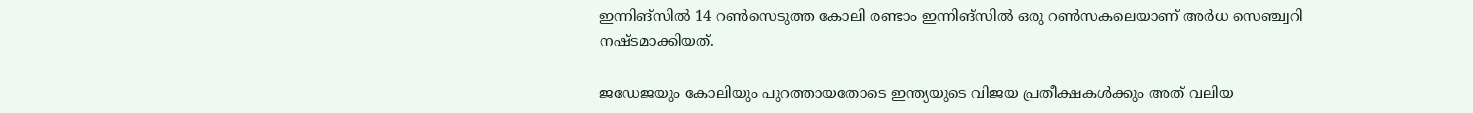ഇന്നിങ്‌സില്‍ 14 റണ്‍സെടുത്ത കോലി രണ്ടാം ഇന്നിങ്‌സില്‍ ഒരു റണ്‍സകലെയാണ് അര്‍ധ സെഞ്ച്വറി നഷ്ടമാക്കിയത്.

ജഡേജയും കോലിയും പുറത്തായതോടെ ഇന്ത്യയുടെ വിജയ പ്രതീക്ഷകള്‍ക്കും അത് വലിയ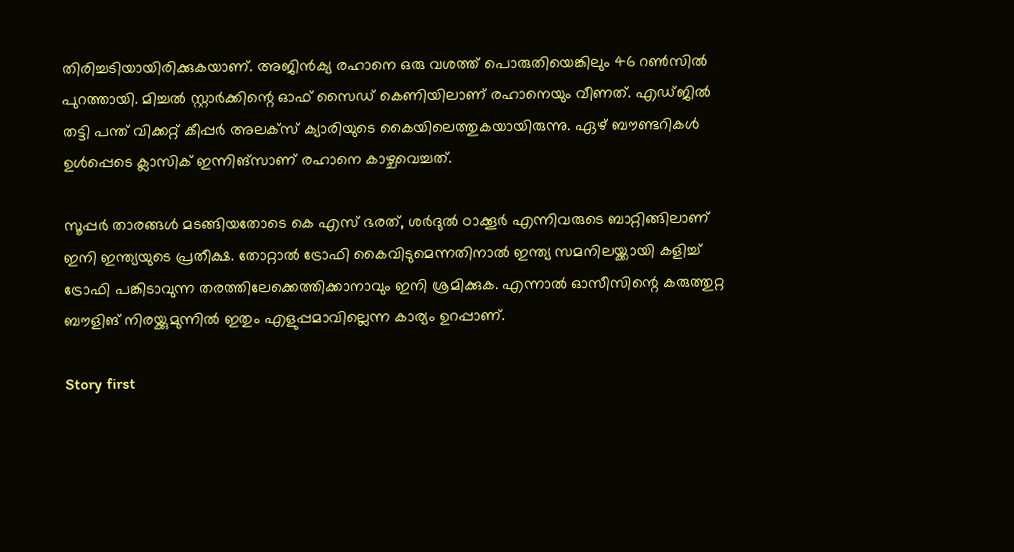തിരിച്ചടിയായിരിക്കുകയാണ്. അജിന്‍ക്യ രഹാനെ ഒരു വശത്ത് പൊരുതിയെങ്കിലും 46 റണ്‍സില്‍ പുറത്തായി. മിച്ചല്‍ സ്റ്റാര്‍ക്കിന്റെ ഓഫ് സൈഡ് കെണിയിലാണ് രഹാനെയും വീണത്. എഡ്ജില്‍ തട്ടി പന്ത് വിക്കറ്റ് കീപ്പര്‍ അലക്‌സ് ക്യാരിയുടെ കൈയിലെത്തുകയായിരുന്നു. ഏഴ് ബൗണ്ടറികള്‍ ഉള്‍പ്പെടെ ക്ലാസിക് ഇന്നിങ്‌സാണ് രഹാനെ കാഴ്ചവെച്ചത്.

സൂപ്പര്‍ താരങ്ങള്‍ മടങ്ങിയതോടെ കെ എസ് ഭരത്, ശര്‍ദുല്‍ ഠാക്കൂര്‍ എന്നിവരുടെ ബാറ്റിങ്ങിലാണ് ഇനി ഇന്ത്യയുടെ പ്രതീക്ഷ. തോറ്റാല്‍ ട്രോഫി കൈവിടുമെന്നതിനാല്‍ ഇന്ത്യ സമനിലയ്ക്കായി കളിച്ച് ട്രോഫി പങ്കിടാവുന്ന തരത്തിലേക്കെത്തിക്കാനാവും ഇനി ശ്രമിക്കുക. എന്നാല്‍ ഓസീസിന്റെ കരുത്തുറ്റ ബൗളിങ് നിരയ്ക്കുമുന്നില്‍ ഇതും എളുപ്പമാവില്ലെന്ന കാര്യം ഉറപ്പാണ്.

Story first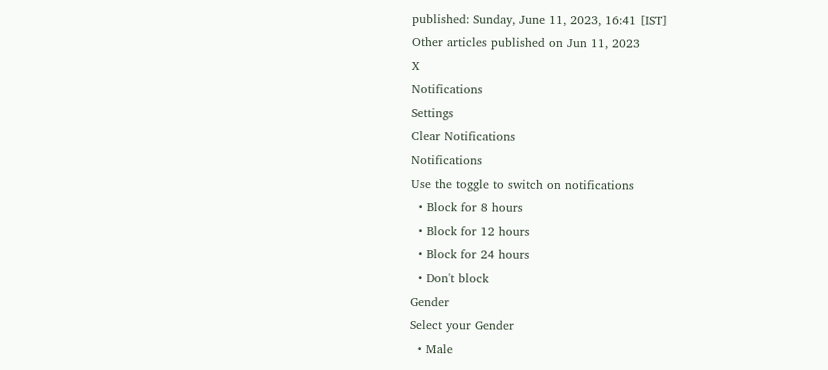published: Sunday, June 11, 2023, 16:41 [IST]
Other articles published on Jun 11, 2023
X
Notifications
Settings
Clear Notifications
Notifications
Use the toggle to switch on notifications
  • Block for 8 hours
  • Block for 12 hours
  • Block for 24 hours
  • Don't block
Gender
Select your Gender
  • Male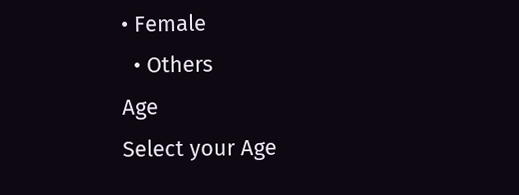• Female
  • Others
Age
Select your Age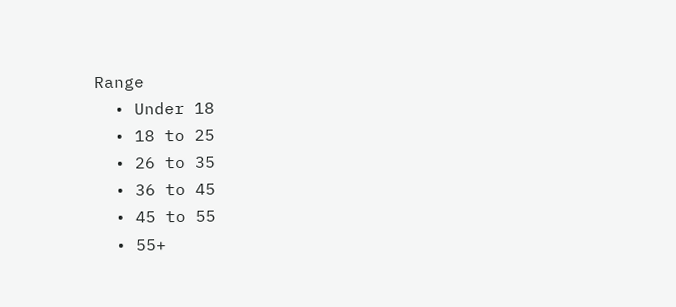Range
  • Under 18
  • 18 to 25
  • 26 to 35
  • 36 to 45
  • 45 to 55
  • 55+